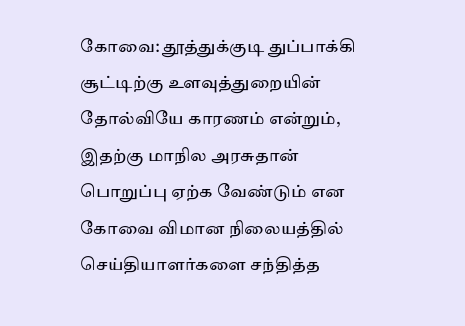கோவை: தூத்துக்குடி துப்பாக்கி சூட்டிற்கு உளவுத்துறையின் தோல்வியே காரணம் என்றும், இதற்கு மாநில அரசுதான் பொறுப்பு ஏற்க வேண்டும் என கோவை விமான நிலையத்தில் செய்தியாளர்களை சந்தித்த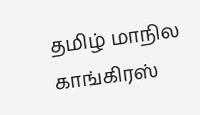தமிழ் மாநில காங்கிரஸ்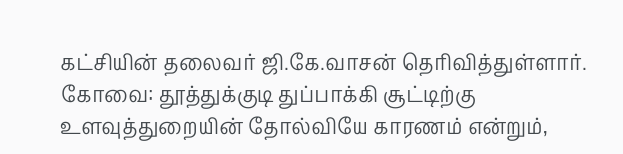கட்சியின் தலைவர் ஜி.கே.வாசன் தெரிவித்துள்ளார்.
கோவை: தூத்துக்குடி துப்பாக்கி சூட்டிற்கு உளவுத்துறையின் தோல்வியே காரணம் என்றும்,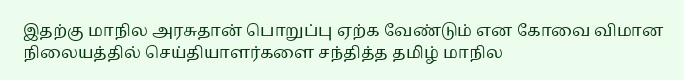இதற்கு மாநில அரசுதான் பொறுப்பு ஏற்க வேண்டும் என கோவை விமான நிலையத்தில் செய்தியாளர்களை சந்தித்த தமிழ் மாநில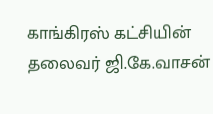காங்கிரஸ் கட்சியின் தலைவர் ஜி.கே.வாசன்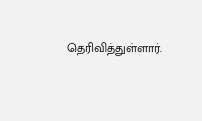தெரிவித்துள்ளார்.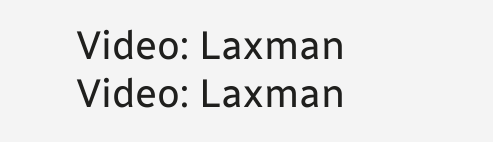Video: Laxman
Video: Laxman